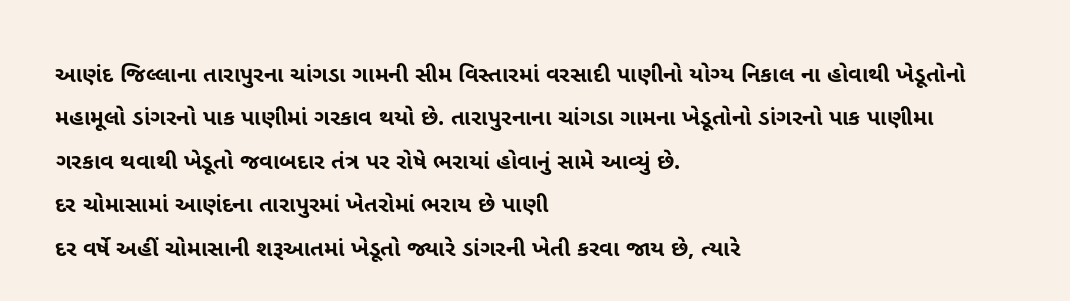આણંદ જિલ્લાના તારાપુરના ચાંગડા ગામની સીમ વિસ્તારમાં વરસાદી પાણીનો યોગ્ય નિકાલ ના હોવાથી ખેડૂતોનો મહામૂલો ડાંગરનો પાક પાણીમાં ગરકાવ થયો છે. તારાપુરનાના ચાંગડા ગામના ખેડૂતોનો ડાંગરનો પાક પાણીમા ગરકાવ થવાથી ખેડૂતો જવાબદાર તંત્ર પર રોષે ભરાયાં હોવાનું સામે આવ્યું છે.
દર ચોમાસામાં આણંદના તારાપુરમાં ખેતરોમાં ભરાય છે પાણી
દર વર્ષે અહીં ચોમાસાની શરૂઆતમાં ખેડૂતો જ્યારે ડાંગરની ખેતી કરવા જાય છે, ત્યારે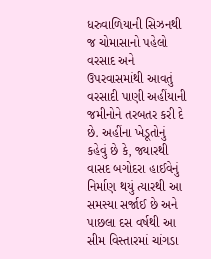ધરુવાળિયાની સિઝનથી જ ચોમાસાનો પહેલો વરસાદ અને ઉપરવાસમાંથી આવતું વરસાદી પાણી અહીંયાની જમીનોને તરબતર કરી દે છે. અહીંના ખેડૂતોનું કહેવું છે કે, જ્યારથી વાસદ બગોદરા હાઈવેનું નિર્માણ થયું ત્યારથી આ સમસ્યા સર્જાઈ છે અને પાછલા દસ વર્ષથી આ સીમ વિસ્તારમાં ચાંગડા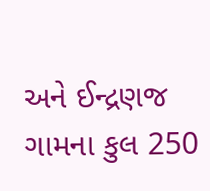અને ઈન્દ્રણજ ગામના કુલ 250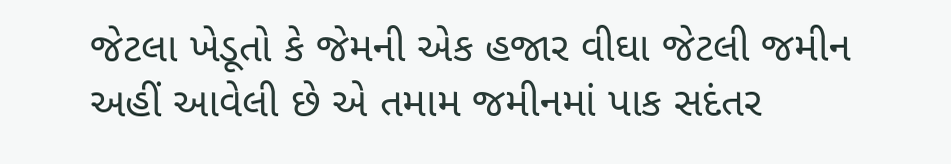જેટલા ખેડૂતો કે જેમની એક હજાર વીઘા જેટલી જમીન અહીં આવેલી છે એ તમામ જમીનમાં પાક સદંતર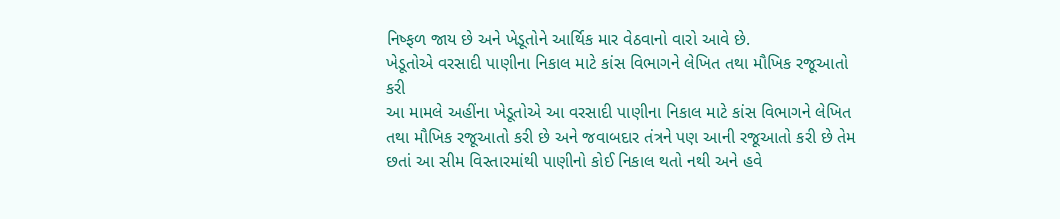નિષ્ફળ જાય છે અને ખેડૂતોને આર્થિક માર વેઠવાનો વારો આવે છે.
ખેડૂતોએ વરસાદી પાણીના નિકાલ માટે કાંસ વિભાગને લેખિત તથા મૌખિક રજૂઆતો કરી
આ મામલે અહીંના ખેડૂતોએ આ વરસાદી પાણીના નિકાલ માટે કાંસ વિભાગને લેખિત તથા મૌખિક રજૂઆતો કરી છે અને જવાબદાર તંત્રને પણ આની રજૂઆતો કરી છે તેમ છતાં આ સીમ વિસ્તારમાંથી પાણીનો કોઈ નિકાલ થતો નથી અને હવે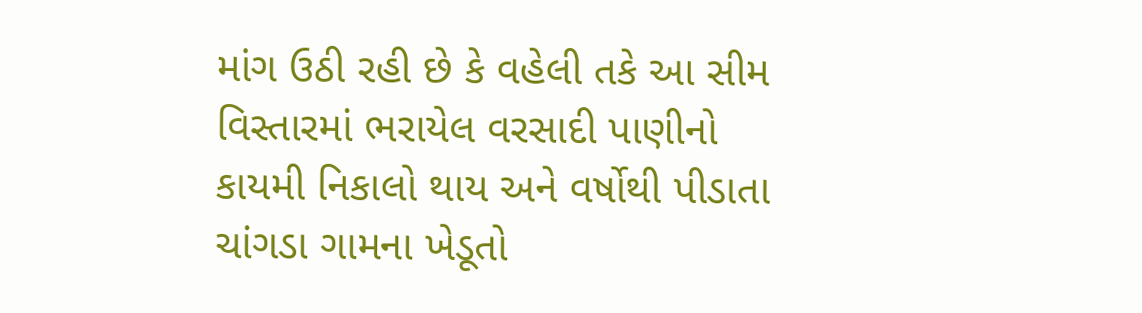માંગ ઉઠી રહી છે કે વહેલી તકે આ સીમ વિસ્તારમાં ભરાયેલ વરસાદી પાણીનો કાયમી નિકાલો થાય અને વર્ષોથી પીડાતા ચાંગડા ગામના ખેડૂતો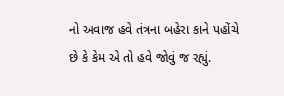નો અવાજ હવે તંત્રના બહેરા કાને પહોંચે છે કે કેમ એ તો હવે જોવું જ રહ્યું.